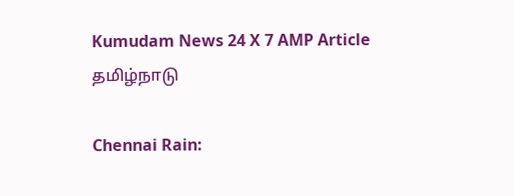Kumudam News 24 X 7 AMP Article
தமிழ்நாடு

Chennai Rain: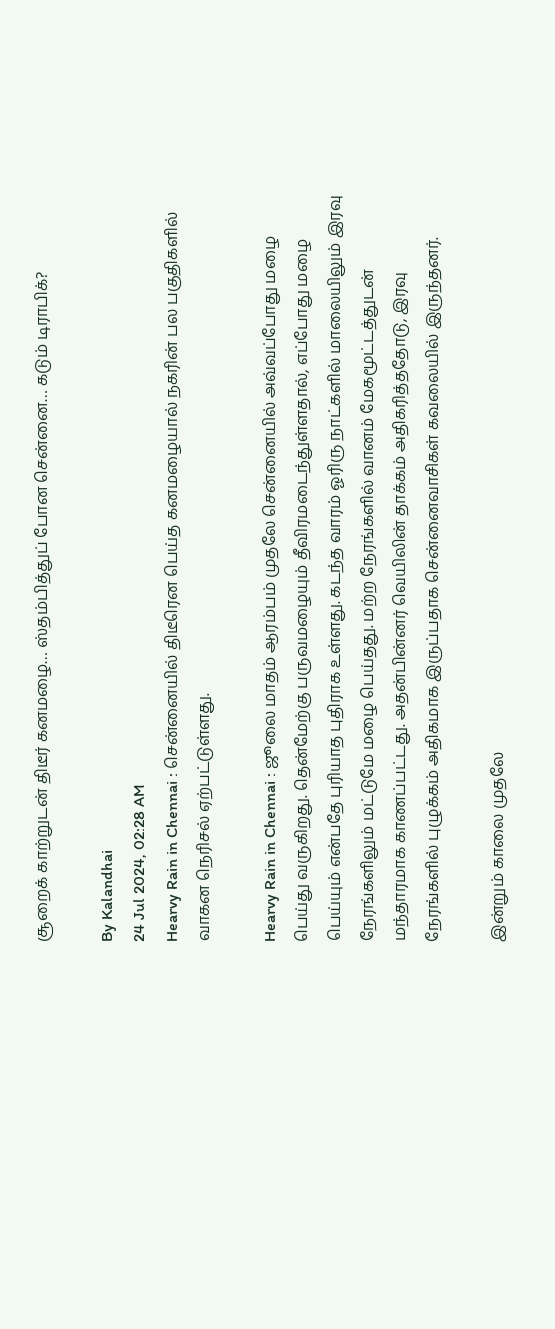சூறைக் காற்றுடன் திடீர் கனமழை… ஸ்தம்பித்துப் போன சென்னை… கடும் டிராபிக்?

By Kalandhai
24 Jul 2024, 02:28 AM
Hearvy Rain in Chennai : சென்னையில் திடீரென பெய்த கனமழையால் நகரின் பல பகுதிகளில் வாகன நெரிசல் ஏற்பட்டுள்ளது.

Hearvy Rain in Chennai : ஜூலை மாதம் ஆரம்பம் முதலே சென்னையில் அவ்வப்போது மழை பெய்து வருகிறது. தென்மேற்கு பருவமழையும் தீவிரமடைந்துள்ளதால், எப்போது மழை பெய்யும் என்பதே புரியாத புதிராக உள்ளது. கடந்த வாரம் ஓரிரு நாட்களில் மாலையிலும் இரவு நேரங்களிலும் மட்டுமே மழை பெய்தது. மற்ற நேரங்களில் வானம் மேகமூட்டத்துடன் மந்தாரமாக காணப்பட்டது. அதன்பின்னர் வெயிலின் தாக்கம் அதிகரித்ததோடு, இரவு நேரங்களில் புழுக்கம் அதிகமாக இருப்பதாக சென்னைவாசிகள் கவலையில் இருந்தனர்.

இன்றும் காலை முதலே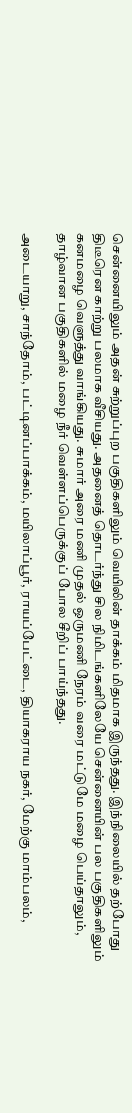சென்னையிலும் அதன் சுற்றுப்புற பகுதிகளிலும் வெயிலின் தாக்கம் மிதமாக இருந்தது. இந்நிலையில் தற்போது திடீரென காற்று பலமாக வீசியது. அதனைத் தொடர்ந்து சில நிமிடங்களிலேயே சென்னையின் பல பகுதிகளிலும் கனமழை வெளுத்து வாங்கியது. சுமார் அரை மணி முதல் ஒருமணி நேரம் வரை மட்டுமே மழை பெய்தாலும், தாழ்வான பகுதிகளில் மழை நீர் வெள்ளப்பெருக்குப் போல சீறிப் பாய்ந்தது.

அடையாறு, சாந்தோம், பட்டினப்பாக்கம், மயிலாப்பூர், ராயப்பேட்டை, தியாகராய நகர், மேற்கு மாம்பலம்,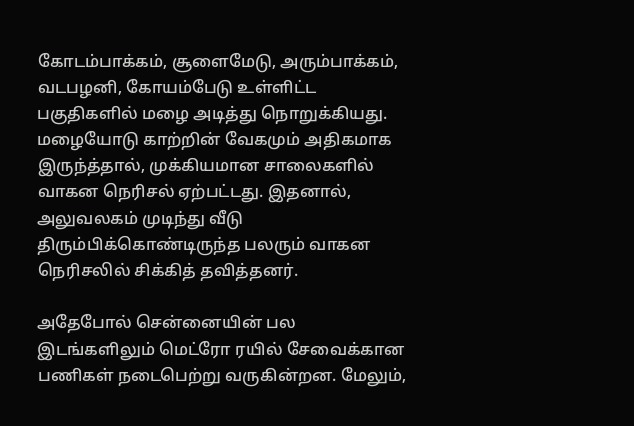கோடம்பாக்கம், சூளைமேடு, அரும்பாக்கம், வடபழனி, கோயம்பேடு உள்ளிட்ட பகுதிகளில் மழை அடித்து நொறுக்கியது. மழையோடு காற்றின் வேகமும் அதிகமாக இருந்த்தால், முக்கியமான சாலைகளில் வாகன நெரிசல் ஏற்பட்டது. இதனால், அலுவலகம் முடிந்து வீடு திரும்பிக்கொண்டிருந்த பலரும் வாகன நெரிசலில் சிக்கித் தவித்தனர்.

அதேபோல் சென்னையின் பல இடங்களிலும் மெட்ரோ ரயில் சேவைக்கான பணிகள் நடைபெற்று வருகின்றன. மேலும்,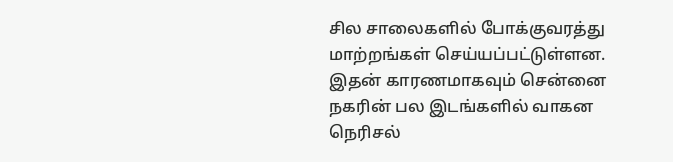சில சாலைகளில் போக்குவரத்து மாற்றங்கள் செய்யப்பட்டுள்ளன. இதன் காரணமாகவும் சென்னை நகரின் பல இடங்களில் வாகன நெரிசல்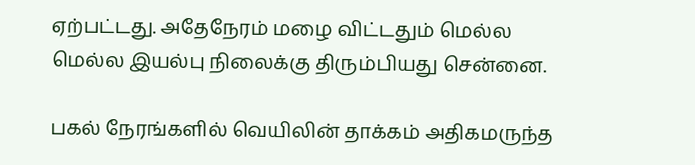ஏற்பட்டது. அதேநேரம் மழை விட்டதும் மெல்ல மெல்ல இயல்பு நிலைக்கு திரும்பியது சென்னை.

பகல் நேரங்களில் வெயிலின் தாக்கம் அதிகமருந்த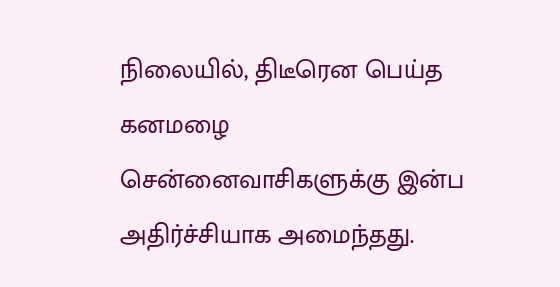நிலையில், திடீரென பெய்த கனமழை சென்னைவாசிகளுக்கு இன்ப அதிர்ச்சியாக அமைந்தது.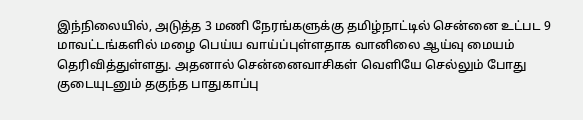இந்நிலையில், அடுத்த 3 மணி நேரங்களுக்கு தமிழ்நாட்டில் சென்னை உட்பட 9 மாவட்டங்களில் மழை பெய்ய வாய்ப்புள்ளதாக வானிலை ஆய்வு மையம் தெரிவித்துள்ளது. அதனால் சென்னைவாசிகள் வெளியே செல்லும் போது குடையுடனும் தகுந்த பாதுகாப்பு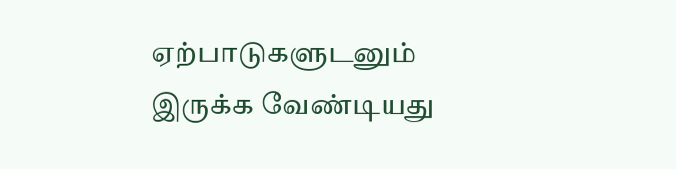ஏற்பாடுகளுடனும் இருக்க வேண்டியது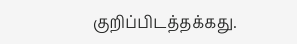குறிப்பிடத்தக்கது.